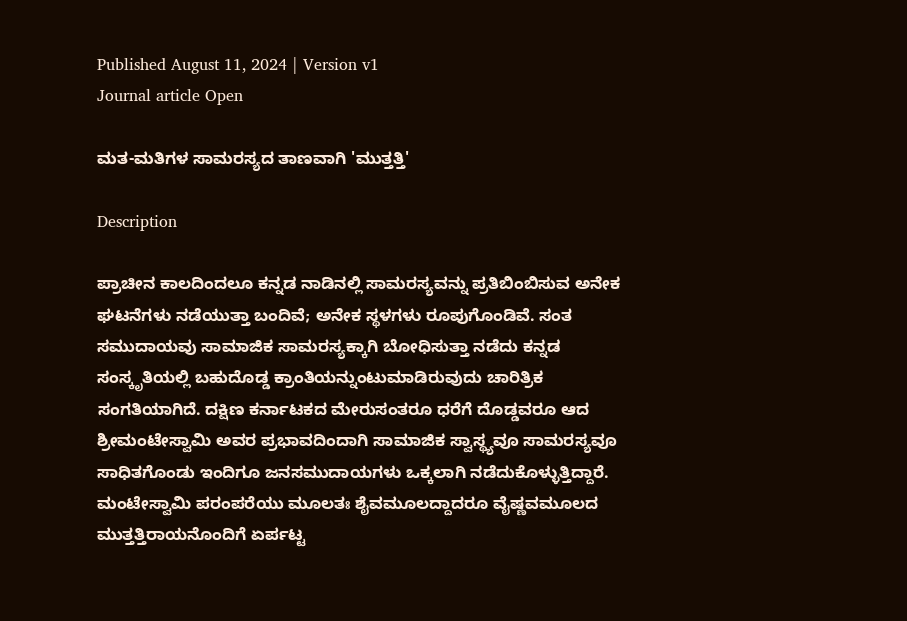Published August 11, 2024 | Version v1
Journal article Open

ಮತ-ಮತಿಗಳ ಸಾಮರಸ್ಯದ ತಾಣವಾಗಿ 'ಮುತ್ತತ್ತಿ'

Description

ಪ್ರಾಚೀನ ಕಾಲದಿಂದಲೂ ಕನ್ನಡ ನಾಡಿನಲ್ಲಿ ಸಾಮರಸ್ಯವನ್ನು ಪ್ರತಿಬಿಂಬಿಸುವ ಅನೇಕ ಘಟನೆಗಳು ನಡೆಯುತ್ತಾ ಬಂದಿವೆ; ಅನೇಕ ಸ್ಥಳಗಳು ರೂಪುಗೊಂಡಿವೆ. ಸಂತ ಸಮುದಾಯವು ಸಾಮಾಜಿಕ ಸಾಮರಸ್ಯಕ್ಕಾಗಿ ಬೋಧಿಸುತ್ತಾ ನಡೆದು ಕನ್ನಡ ಸಂಸ್ಕೃತಿಯಲ್ಲಿ ಬಹುದೊಡ್ಡ ಕ್ರಾಂತಿಯನ್ನುಂಟುಮಾಡಿರುವುದು ಚಾರಿತ್ರಿಕ ಸಂಗತಿಯಾಗಿದೆ. ದಕ್ಷಿಣ ಕರ್ನಾಟಕದ ಮೇರುಸಂತರೂ ಧರೆಗೆ ದೊಡ್ಡವರೂ ಆದ ಶ್ರೀಮಂಟೇಸ್ವಾಮಿ ಅವರ ಪ್ರಭಾವದಿಂದಾಗಿ ಸಾಮಾಜಿಕ ಸ್ವಾಸ್ಥ್ಯವೂ ಸಾಮರಸ್ಯವೂ ಸಾಧಿತಗೊಂಡು ಇಂದಿಗೂ ಜನಸಮುದಾಯಗಳು ಒಕ್ಕಲಾಗಿ ನಡೆದುಕೊಳ್ಳುತ್ತಿದ್ದಾರೆ. ಮಂಟೇಸ್ವಾಮಿ ಪರಂಪರೆಯು ಮೂಲತಃ ಶೈವಮೂಲದ್ದಾದರೂ ವೈಷ್ಣವಮೂಲದ ಮುತ್ತತ್ತಿರಾಯನೊಂದಿಗೆ ಏರ್ಪಟ್ಟ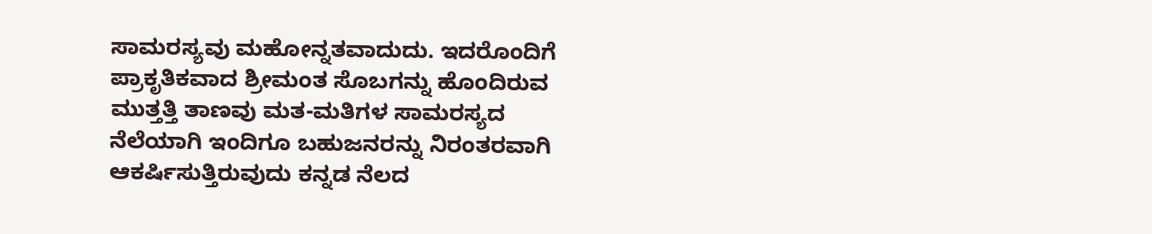ಸಾಮರಸ್ಯವು ಮಹೋನ್ನತವಾದುದು. ಇದರೊಂದಿಗೆ ಪ್ರಾಕೃತಿಕವಾದ ಶ್ರೀಮಂತ ಸೊಬಗನ್ನು ಹೊಂದಿರುವ ಮುತ್ತತ್ತಿ ತಾಣವು ಮತ-ಮತಿಗಳ ಸಾಮರಸ್ಯದ ನೆಲೆಯಾಗಿ ಇಂದಿಗೂ ಬಹುಜನರನ್ನು ನಿರಂತರವಾಗಿ ಆಕರ್ಷಿಸುತ್ತಿರುವುದು ಕನ್ನಡ ನೆಲದ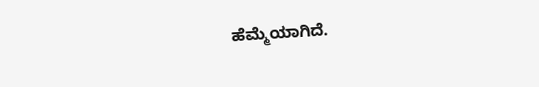ಹೆಮ್ಮೆಯಾಗಿದೆ.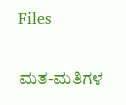Files

ಮತ-ಮತಿಗಳ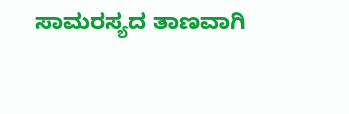ಸಾಮರಸ್ಯದ ತಾಣವಾಗಿ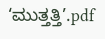‘ಮುತ್ತತ್ತಿ’.pdf